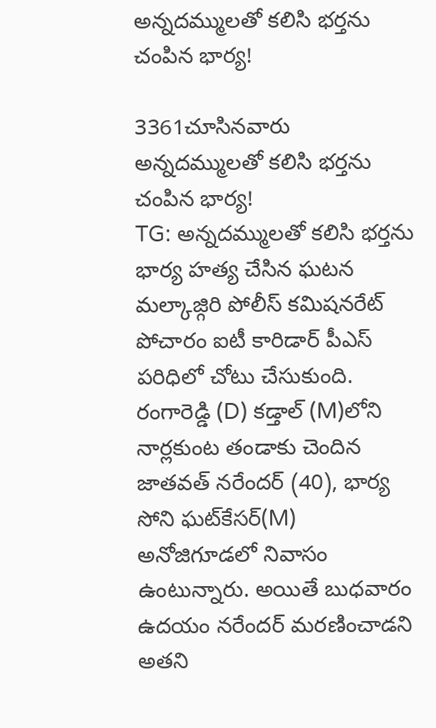అన్నదమ్ములతో కలిసి భర్తను చంపిన భార్య!

3361చూసినవారు
అన్నదమ్ములతో కలిసి భర్తను చంపిన భార్య!
TG: అన్నదమ్ములతో కలిసి భర్తను భార్య హత్య చేసిన ఘటన మల్కాజ్గిరి పోలీస్ కమిషనరేట్ పోచారం ఐటీ కారిడార్ పీఎస్ పరిధిలో చోటు చేసుకుంది. రంగారెడ్డి (D) కడ్తాల్ (M)లోని నార్లకుంట తండాకు చెందిన జాతవత్ నరేందర్ (40), భార్య సోని ఘట్‌కేసర్(M) అనోజిగూడలో నివాసం ఉంటున్నారు. అయితే బుధవారం ఉదయం నరేందర్ మరణించాడని అతని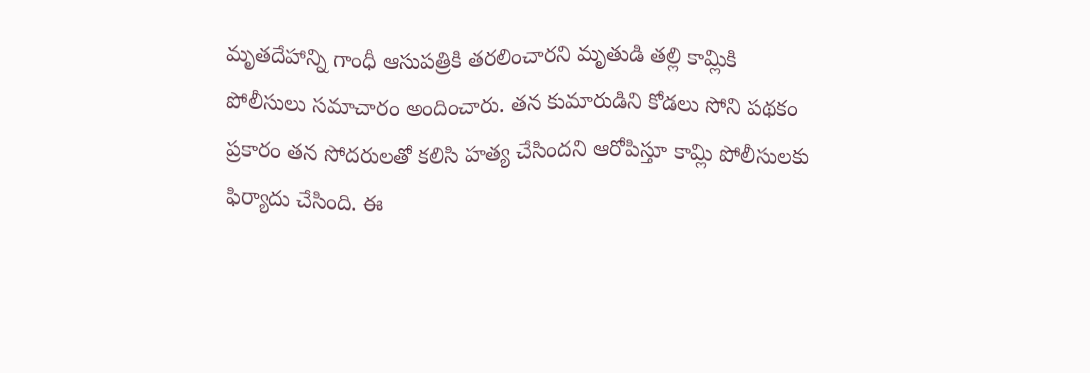మృతదేహాన్ని గాంధీ ఆసుపత్రికి తరలించారని మృతుడి తల్లి కామ్లికి పోలీసులు సమాచారం అందించారు. తన కుమారుడిని కోడలు సోని పథకం ప్రకారం తన సోదరులతో కలిసి హత్య చేసిందని ఆరోపిస్తూ కామ్లి పోలీసులకు ఫిర్యాదు చేసింది. ఈ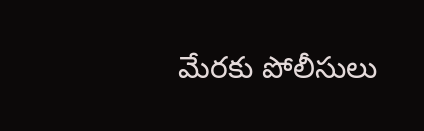మేరకు పోలీసులు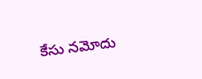కేసు నమోదు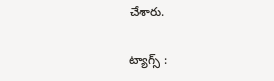చేశారు.

ట్యాగ్స్ :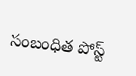సంబంధిత పోస్ట్